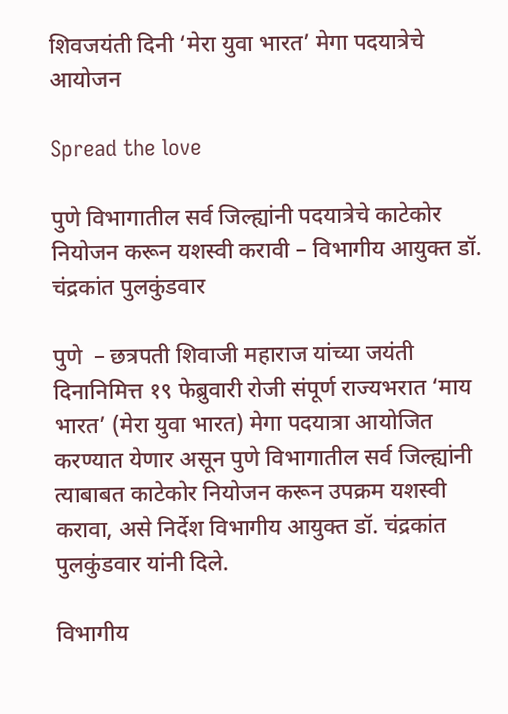शिवजयंती दिनी ‘मेरा युवा भारत’ मेगा पदयात्रेचे आयोजन

Spread the love

पुणे विभागातील सर्व जिल्ह्यांनी पदयात्रेचे काटेकोर नियोजन करून यशस्वी करावी – विभागीय आयुक्त डॉ. चंद्रकांत पुलकुंडवार

पुणे  – छत्रपती शिवाजी महाराज यांच्या जयंती दिनानिमित्त १९ फेब्रुवारी रोजी संपूर्ण राज्यभरात ‘माय भारत’ (मेरा युवा भारत) मेगा पदयात्रा आयोजित करण्यात येणार असून पुणे विभागातील सर्व जिल्ह्यांनी त्याबाबत काटेकोर नियोजन करून उपक्रम यशस्वी करावा, असे निर्देश विभागीय आयुक्त डॉ. चंद्रकांत पुलकुंडवार यांनी दिले.

विभागीय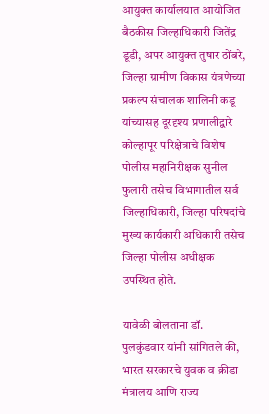आयुक्त कार्यालयात आयोजित बैठकीस जिल्हाधिकारी जितेंद्र डूडी, अपर आयुक्त तुषार ठोंबरे, जिल्हा ग्रामीण विकास यंत्रणेच्या प्रकल्प संचालक शालिनी कडू यांच्यासह दूरदृश्य प्रणालीद्वारे कोल्हापूर परिक्षेत्राचे विशेष पोलीस महानिरीक्षक सुनील फुलारी तसेच विभागातील सर्व जिल्हाधिकारी, जिल्हा परिषदांचे मुख्य कार्यकारी अधिकारी तसेच जिल्हा पोलीस अधीक्षक उपस्थित होते.

यावेळी बोलताना डॉ. पुलकुंडवार यांनी सांगितले की, भारत सरकारचे युवक व क्रीडा मंत्रालय आणि राज्य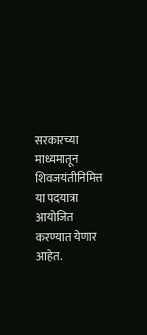सरकारच्या माध्यमातून शिवजयंतीनिमित्त या पदयात्रा आयोजित करण्यात येणार आहेत.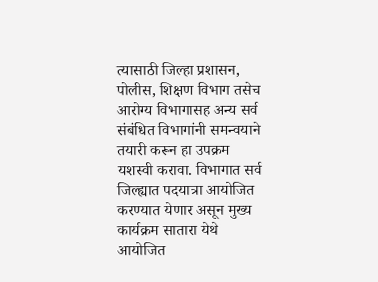त्यासाठी जिल्हा प्रशासन, पोलीस, शिक्षण विभाग तसेच आरोग्य विभागासह अन्य सर्व संबंधित विभागांनी समन्वयाने तयारी करून हा उपक्रम यशस्वी करावा. विभागात सर्व जिल्ह्यात पदयात्रा आयोजित करण्यात येणार असून मुख्य कार्यक्रम सातारा येथे आयोजित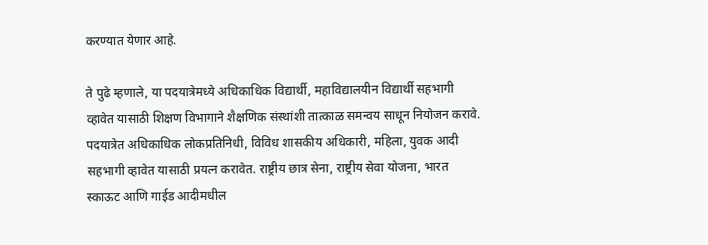करण्यात येणार आहे.

ते पुढे म्हणाले, या पदयात्रेमध्ये अधिकाधिक विद्यार्थी, महाविद्यालयीन विद्यार्थी सहभागी व्हावेत यासाठी शिक्षण विभागाने शैक्षणिक संस्थांशी तात्काळ समन्वय साधून नियोजन करावे. पदयात्रेत अधिकाधिक लोकप्रतिनिधी, विविध शासकीय अधिकारी, महिला, युवक आदी सहभागी व्हावेत यासाठी प्रयत्न करावेत. राष्ट्रीय छात्र सेना, राष्ट्रीय सेवा योजना, भारत स्काऊट आणि गाईड आदीमधील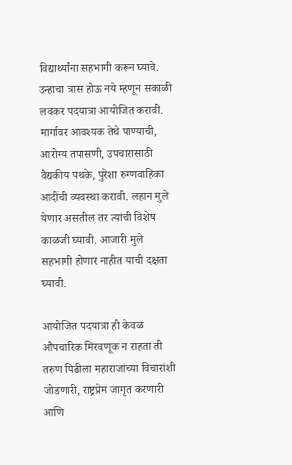विद्यार्थ्यांना सहभागी करून घ्यावे. उन्हाचा त्रास होऊ नये म्हणून सकाळी लवकर पदयात्रा आयोजित करावी. मार्गावर आवश्यक तेथे पाण्याची, आरोग्य तपासणी, उपचारासाठी वैद्यकीय पथके, पुरेशा रुग्णवाहिका आदींची व्यवस्था करावी. लहान मुले येणार असतील तर त्यांची विशेष काळजी घ्यावी. आजारी मुले सहभागी होणार नाहीत याची दक्षता घ्यावी.

आयोजित पदयात्रा ही केवळ औपचारिक मिरवणूक न राहता ती तरुण पिढीला महाराजांच्या विचारांशी जोडणारी, राष्ट्रप्रेम जागृत करणारी आणि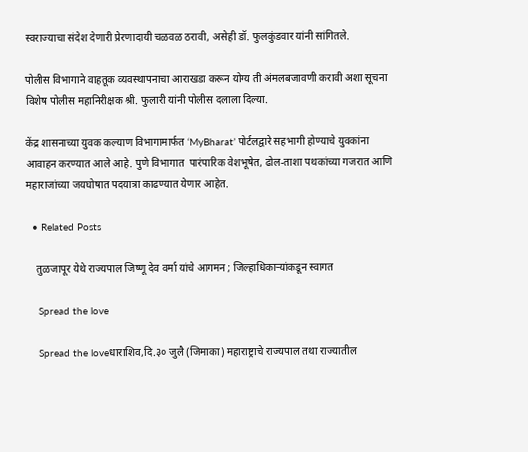स्वराज्याचा संदेश देणारी प्रेरणादायी चळवळ ठरावी, असेही डॉ. फुलकुंडवार यांनी सांगितले.

पोलीस विभागाने वाहतूक व्यवस्थापनाचा आराखडा करून योग्य ती अंमलबजावणी करावी अशा सूचना विशेष पोलीस महानिरीक्षक श्री. फुलारी यांनी पोलीस दलाला दिल्या.

केंद्र शासनाच्या युवक कल्याण विभागामार्फत ‘MyBharat’ पोर्टलद्वारे सहभागी होण्याचे युवकांना आवाहन करण्यात आले आहे. पुणे विभागात  पारंपारिक वेशभूषेत, ढोल-ताशा पथकांच्या गजरात आणि महाराजांच्या जयघोषात पदयात्रा काढण्यात येणार आहेत.

  • Related Posts

    तुळजापूर येथे राज्यपाल जिष्णू देव वर्मा यांचे आगमन ; जिल्हाधिकाऱ्यांकडून स्वागत

    Spread the love

    Spread the loveधाराशिव,दि.३० जुलै (जिमाका) महाराष्ट्राचे राज्यपाल तथा राज्यातील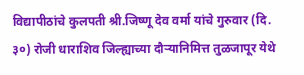विद्यापीठांचे कुलपती श्री.जिष्णू देव वर्मा यांचे गुरुवार (दि. ३०) रोजी धाराशिव जिल्ह्याच्या दौऱ्यानिमित्त तुळजापूर येथे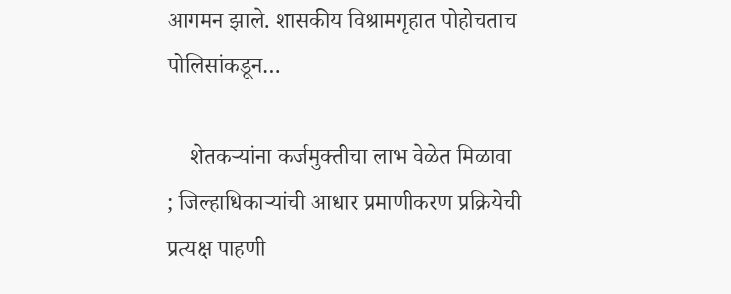आगमन झाले. शासकीय विश्रामगृहात पोहोचताच पोलिसांकडून…

    शेतकऱ्यांना कर्जमुक्तीचा लाभ वेळेत मिळावा ; जिल्हाधिकाऱ्यांची आधार प्रमाणीकरण प्रक्रियेची प्रत्यक्ष पाहणी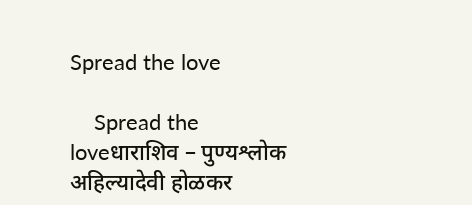Spread the love

    Spread the loveधाराशिव – पुण्यश्लोक अहिल्यादेवी होळकर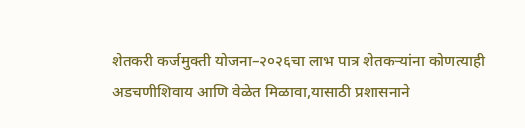शेतकरी कर्जमुक्ती योजना–२०२६चा लाभ पात्र शेतकऱ्यांना कोणत्याही अडचणीशिवाय आणि वेळेत मिळावा,यासाठी प्रशासनाने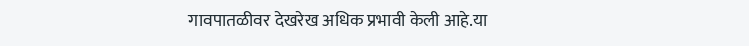गावपातळीवर देखरेख अधिक प्रभावी केली आहे.या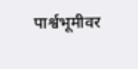पार्श्वभूमीवर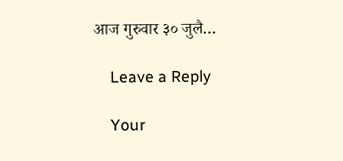आज गुरुवार ३० जुलै…

    Leave a Reply

    Your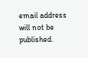email address will not be published.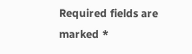Required fields are marked *